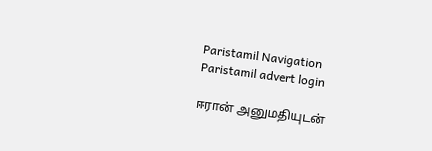Paristamil Navigation Paristamil advert login

ஈரான் அனுமதியுடன்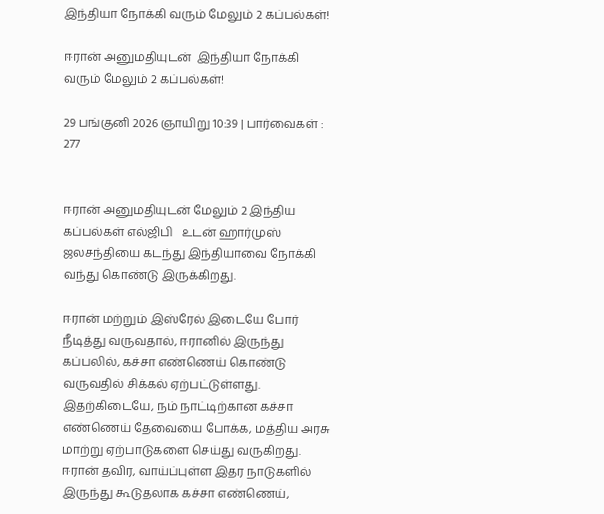இந்தியா நோக்கி வரும் மேலும் 2 கப்பல்கள்!

ஈரான் அனுமதியுடன்  இந்தியா நோக்கி வரும் மேலும் 2 கப்பல்கள்!

29 பங்குனி 2026 ஞாயிறு 10:39 | பார்வைகள் : 277


ஈரான் அனுமதியுடன் மேலும் 2 இந்திய  கப்பல்கள் எல்ஜிபி   உடன் ஹார்முஸ் ஜலசந்தியை கடந்து இந்தியாவை நோக்கி வந்து கொண்டு இருக்கிறது.

ஈரான் மற்றும் இஸ்ரேல் இடையே போர் நீடித்து வருவதால், ஈரானில் இருந்து கப்பலில், கச்சா எண்ணெய் கொண்டு வருவதில் சிக்கல் ஏற்பட்டுள்ளது. இதற்கிடையே, நம் நாட்டிற்கான கச்சா எண்ணெய் தேவையை போக்க, மத்திய அரசு மாற்று ஏற்பாடுகளை செய்து வருகிறது. ஈரான் தவிர, வாய்ப்புள்ள இதர நாடுகளில் இருந்து கூடுதலாக கச்சா எண்ணெய்,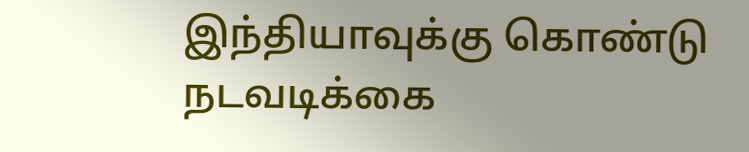இந்தியாவுக்கு கொண்டு நடவடிக்கை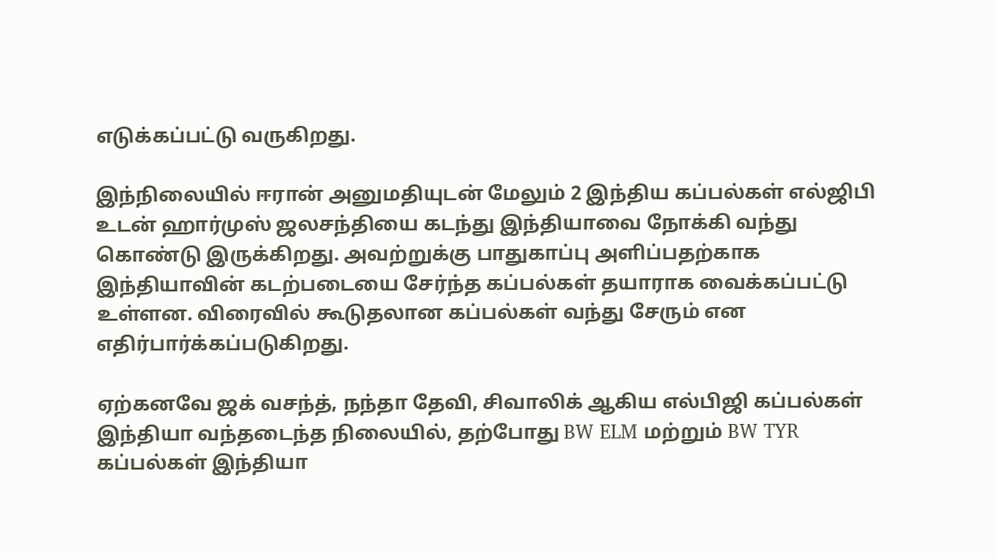எடுக்கப்பட்டு வருகிறது.

இந்நிலையில் ஈரான் அனுமதியுடன் மேலும் 2 இந்திய கப்பல்கள் எல்ஜிபி உடன் ஹார்முஸ் ஜலசந்தியை கடந்து இந்தியாவை நோக்கி வந்து கொண்டு இருக்கிறது. அவற்றுக்கு பாதுகாப்பு அளிப்பதற்காக இந்தியாவின் கடற்படையை சேர்ந்த கப்பல்கள் தயாராக வைக்கப்பட்டு உள்ளன. விரைவில் கூடுதலான கப்பல்கள் வந்து சேரும் என எதிர்பார்க்கப்படுகிறது.

ஏற்கனவே ஜக் வசந்த், நந்தா தேவி, சிவாலிக் ஆகிய எல்பிஜி கப்பல்கள் இந்தியா வந்தடைந்த நிலையில், தற்போது BW ELM மற்றும் BW TYR கப்பல்கள் இந்தியா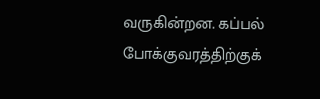வருகின்றன. கப்பல் போக்குவரத்திற்குக்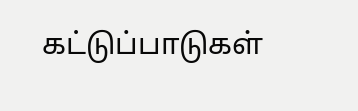கட்டுப்பாடுகள்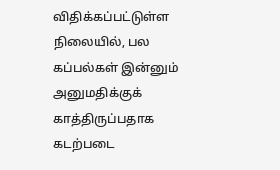விதிக்கப்பட்டுள்ள நிலையில், பல கப்பல்கள் இன்னும் அனுமதிக்குக் காத்திருப்பதாக கடற்படை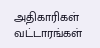அதிகாரிகள் வட்டாரங்கள்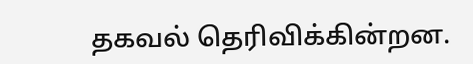தகவல் தெரிவிக்கின்றன.